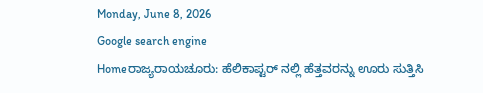Monday, June 8, 2026
Google search engine
Homeರಾಜ್ಯರಾಯಚೂರು: ಹೆಲಿಕಾಪ್ಟರ್ ನಲ್ಲಿ ಹೆತ್ತವರನ್ನು ಊರು ಸುತ್ತಿಸಿ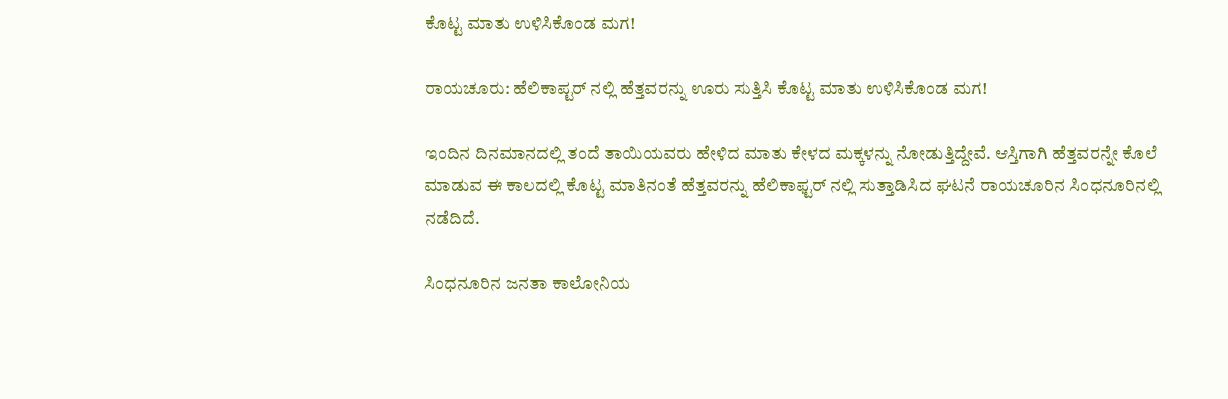ಕೊಟ್ಟ ಮಾತು ಉಳಿಸಿಕೊಂಡ ಮಗ!

ರಾಯಚೂರು: ಹೆಲಿಕಾಪ್ಟರ್ ನಲ್ಲಿ ಹೆತ್ತವರನ್ನು ಊರು ಸುತ್ತಿಸಿ ಕೊಟ್ಟ ಮಾತು ಉಳಿಸಿಕೊಂಡ ಮಗ!

ಇಂದಿನ ದಿನಮಾನದಲ್ಲಿ ತಂದೆ ತಾಯಿಯವರು ಹೇಳಿದ ಮಾತು ಕೇಳದ ಮಕ್ಕಳನ್ನು ನೋಡುತ್ತಿದ್ದೇವೆ. ಆಸ್ತಿಗಾಗಿ ಹೆತ್ತವರನ್ನೇ ಕೊಲೆ ಮಾಡುವ ಈ ಕಾಲದಲ್ಲಿ ಕೊಟ್ಟ ಮಾತಿನಂತೆ ಹೆತ್ತವರನ್ನು ಹೆಲಿಕಾಫ್ಟರ್ ನಲ್ಲಿ ಸುತ್ತಾಡಿಸಿದ ಘಟನೆ ರಾಯಚೂರಿನ ಸಿಂಧನೂರಿನಲ್ಲಿ ನಡೆದಿದೆ.

ಸಿಂಧನೂರಿನ ಜನತಾ ಕಾಲೋನಿಯ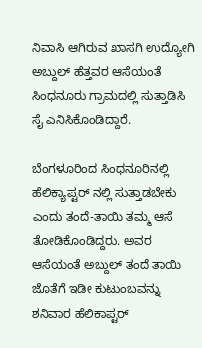ನಿವಾಸಿ ಆಗಿರುವ ಖಾಸಗಿ ಉದ್ಯೋಗಿ ಅಬ್ದುಲ್ ಹೆತ್ತವರ ಆಸೆಯಂತೆ ಸಿಂಧನೂರು ಗ್ರಾಮದಲ್ಲಿ ಸುತ್ತಾಡಿಸಿ ಸೈ ಎನಿಸಿಕೊಂಡಿದ್ದಾರೆ.

ಬೆಂಗಳೂರಿಂದ ಸಿಂಧನೂರಿನಲ್ಲಿ ಹೆಲಿಕ್ಯಾಪ್ಟರ್ ನಲ್ಲಿ ಸುತ್ತಾಡಬೇಕು ಎಂದು ತಂದೆ-ತಾಯಿ ತಮ್ಮ ಆಸೆ ತೋಡಿಕೊಂಡಿದ್ದರು. ಅವರ ಆಸೆಯಂತೆ ಅಬ್ದುಲ್ ತಂದೆ ತಾಯಿ ಜೊತೆಗೆ ಇಡೀ ಕುಟುಂಬವನ್ನು ಶನಿವಾರ ಹೆಲಿಕಾಪ್ಟರ್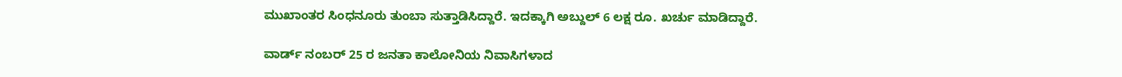ಮುಖಾಂತರ ಸಿಂಧನೂರು ತುಂಬಾ ಸುತ್ತಾಡಿಸಿದ್ದಾರೆ. ಇದಕ್ಕಾಗಿ ಅಬ್ದುಲ್ 6 ಲಕ್ಷ ರೂ. ಖರ್ಚು ಮಾಡಿದ್ದಾರೆ.

ವಾರ್ಡ್ ನಂಬರ್ 25 ರ ಜನತಾ ಕಾಲೋನಿಯ ನಿವಾಸಿಗಳಾದ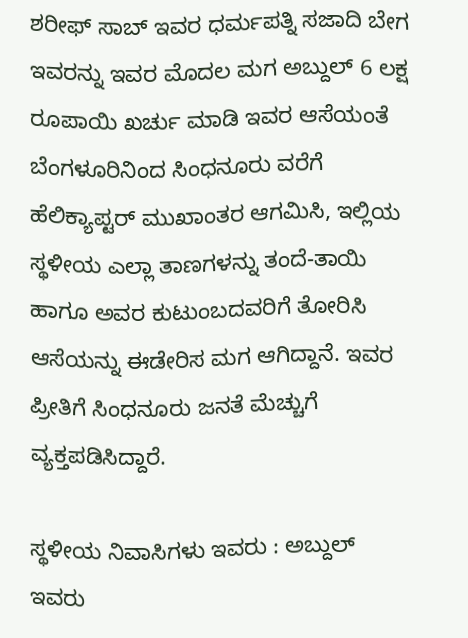ಶರೀಫ್ ಸಾಬ್ ಇವರ ಧರ್ಮಪತ್ನಿ ಸಜಾದಿ ಬೇಗ ಇವರನ್ನು ಇವರ ಮೊದಲ ಮಗ ಅಬ್ದುಲ್ 6 ಲಕ್ಷ ರೂಪಾಯಿ ಖರ್ಚು ಮಾಡಿ ಇವರ ಆಸೆಯಂತೆ ಬೆಂಗಳೂರಿನಿಂದ ಸಿಂಧನೂರು ವರೆಗೆ ಹೆಲಿಕ್ಯಾಪ್ಟರ್ ಮುಖಾಂತರ ಆಗಮಿಸಿ, ಇಲ್ಲಿಯ ಸ್ಥಳೀಯ ಎಲ್ಲಾ ತಾಣಗಳನ್ನು ತಂದೆ-ತಾಯಿ ಹಾಗೂ ಅವರ ಕುಟುಂಬದವರಿಗೆ ತೋರಿಸಿ ಆಸೆಯನ್ನು ಈಡೇರಿಸ ಮಗ ಆಗಿದ್ದಾನೆ. ಇವರ ಪ್ರೀತಿಗೆ ಸಿಂಧನೂರು ಜನತೆ ಮೆಚ್ಚುಗೆ ವ್ಯಕ್ತಪಡಿಸಿದ್ದಾರೆ.

ಸ್ಥಳೀಯ ನಿವಾಸಿಗಳು ಇವರು : ಅಬ್ದುಲ್  ಇವರು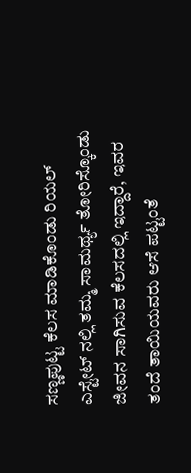ಸಣ್ಣಪುಟ್ಟ ಕೆಲಸ ಮಾಡಿಕೊಂಡು ರಿಯಲ್ ಎಸ್ಟೇಟ್ ನಲ್ಲಿ ತಮ್ಮ ಸಾಮರ್ಥ್ಯ ತೋರಿಸ್ಕೊಂಡು ಜೀವನ ಸಾಗಿಸುವ ಕೆಲಸದಲ್ಲಿ ಇದ್ದಾರೆ, ಇವರ ತಂದೆ ತಾಯಿಯವರು ಆಸೆ ಪಟ್ಟಂತೆ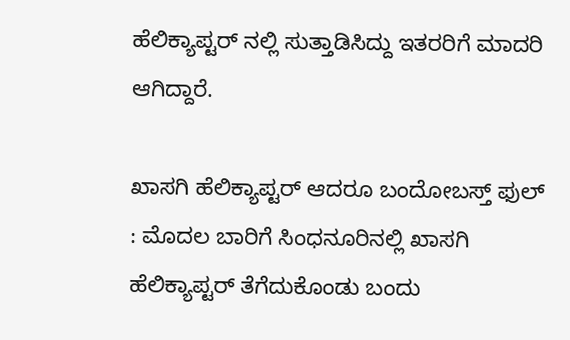ಹೆಲಿಕ್ಯಾಪ್ಟರ್ ನಲ್ಲಿ ಸುತ್ತಾಡಿಸಿದ್ದು ಇತರರಿಗೆ ಮಾದರಿ ಆಗಿದ್ದಾರೆ.

ಖಾಸಗಿ ಹೆಲಿಕ್ಯಾಪ್ಟರ್ ಆದರೂ ಬಂದೋಬಸ್ತ್ ಫುಲ್ : ಮೊದಲ ಬಾರಿಗೆ ಸಿಂಧನೂರಿನಲ್ಲಿ ಖಾಸಗಿ ಹೆಲಿಕ್ಯಾಪ್ಟರ್ ತೆಗೆದುಕೊಂಡು ಬಂದು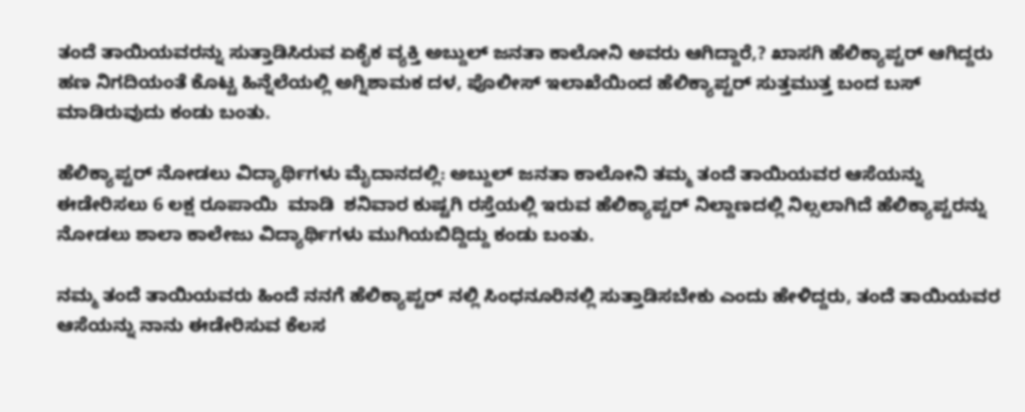ತಂದೆ ತಾಯಿಯವರನ್ನು ಸುತ್ತಾಡಿಸಿರುವ ಏಕೈಕ ವ್ಯಕ್ತಿ ಅಬ್ದುಲ್ ಜನತಾ ಕಾಲೋನಿ ಅವರು ಆಗಿದ್ದಾರೆ,? ಖಾಸಗಿ ಹೆಲಿಕ್ಯಾಪ್ಟರ್ ಆಗಿದ್ದರು ಹಣ ನಿಗದಿಯಂತೆ ಕೊಟ್ಟ ಹಿನ್ನೆಲೆಯಲ್ಲಿ ಅಗ್ನಿಶಾಮಕ ದಳ, ಪೊಲೀಸ್ ಇಲಾಖೆಯಿಂದ ಹೆಲಿಕ್ಯಾಪ್ಟರ್ ಸುತ್ತಮುತ್ತ ಬಂದ ಬಸ್ ಮಾಡಿರುವುದು ಕಂಡು ಬಂತು.

ಹೆಲಿಕ್ಯಾಪ್ಟರ್ ನೋಡಲು ವಿದ್ಯಾರ್ಥಿಗಳು ಮೈದಾನದಲ್ಲಿ: ಅಬ್ದುಲ್ ಜನತಾ ಕಾಲೋನಿ ತಮ್ಮ ತಂದೆ ತಾಯಿಯವರ ಆಸೆಯನ್ನು ಈಡೇರಿಸಲು 6 ಲಕ್ಷ ರೂಪಾಯಿ  ಮಾಡಿ  ಶನಿವಾರ ಕುಷ್ಟಗಿ ರಸ್ತೆಯಲ್ಲಿ ಇರುವ ಹೆಲಿಕ್ಯಾಪ್ಟರ್ ನಿಲ್ದಾಣದಲ್ಲಿ ನಿಲ್ಸಲಾಗಿದೆ ಹೆಲಿಕ್ಯಾಪ್ಟರನ್ನು ನೋಡಲು ಶಾಲಾ ಕಾಲೇಜು ವಿದ್ಯಾರ್ಥಿಗಳು ಮುಗಿಯಬಿದ್ದಿದ್ದು ಕಂಡು ಬಂತು.

ನಮ್ಮ ತಂದೆ ತಾಯಿಯವರು ಹಿಂದೆ ನನಗೆ ಹೆಲಿಕ್ಯಾಪ್ಟರ್ ನಲ್ಲಿ ಸಿಂಧನೂರಿನಲ್ಲಿ ಸುತ್ತಾಡಿಸಬೇಕು ಎಂದು ಹೇಳಿದ್ದರು, ತಂದೆ ತಾಯಿಯವರ ಆಸೆಯನ್ನು ನಾನು ಈಡೇರಿಸುವ ಕೆಲಸ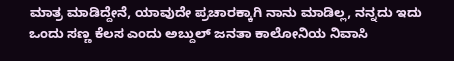ಮಾತ್ರ ಮಾಡಿದ್ದೇನೆ, ಯಾವುದೇ ಪ್ರಚಾರಕ್ಕಾಗಿ ನಾನು ಮಾಡಿಲ್ಲ, ನನ್ನದು ಇದು ಒಂದು ಸಣ್ಣ ಕೆಲಸ ಎಂದು ಅಬ್ದುಲ್ ಜನತಾ ಕಾಲೋನಿಯ ನಿವಾಸಿ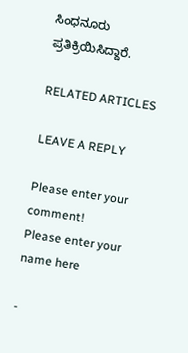ಸಿಂಧನೂರು ಪ್ರತಿಕ್ರಿಯಿಸಿದ್ದಾರೆ.

RELATED ARTICLES

LEAVE A REPLY

Please enter your comment!
Please enter your name here

-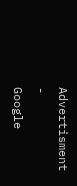Advertisment -
Google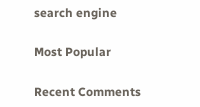search engine

Most Popular

Recent Comments